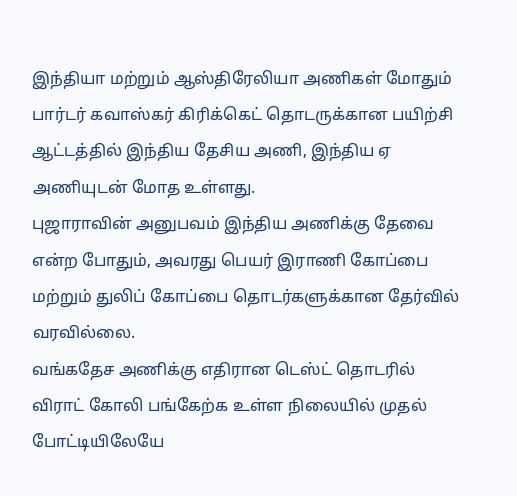இந்தியா மற்றும் ஆஸ்திரேலியா அணிகள் மோதும் பார்டர் கவாஸ்கர் கிரிக்கெட் தொடருக்கான பயிற்சி ஆட்டத்தில் இந்திய தேசிய அணி, இந்திய ஏ அணியுடன் மோத உள்ளது.
புஜாராவின் அனுபவம் இந்திய அணிக்கு தேவை என்ற போதும், அவரது பெயர் இராணி கோப்பை மற்றும் துலிப் கோப்பை தொடர்களுக்கான தேர்வில் வரவில்லை.
வங்கதேச அணிக்கு எதிரான டெஸ்ட் தொடரில் விராட் கோலி பங்கேற்க உள்ள நிலையில் முதல் போட்டியிலேயே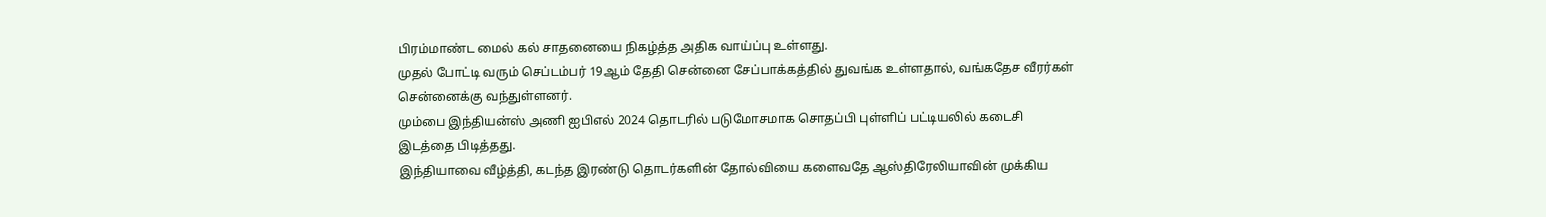பிரம்மாண்ட மைல் கல் சாதனையை நிகழ்த்த அதிக வாய்ப்பு உள்ளது.
முதல் போட்டி வரும் செப்டம்பர் 19ஆம் தேதி சென்னை சேப்பாக்கத்தில் துவங்க உள்ளதால், வங்கதேச வீரர்கள் சென்னைக்கு வந்துள்ளனர்.
மும்பை இந்தியன்ஸ் அணி ஐபிஎல் 2024 தொடரில் படுமோசமாக சொதப்பி புள்ளிப் பட்டியலில் கடைசி இடத்தை பிடித்தது.
இந்தியாவை வீழ்த்தி, கடந்த இரண்டு தொடர்களின் தோல்வியை களைவதே ஆஸ்திரேலியாவின் முக்கிய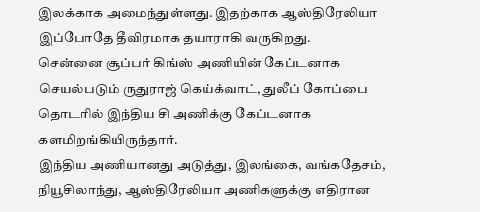இலக்காக அமைந்துள்ளது. இதற்காக ஆஸ்திரேலியா இப்போதே தீவிரமாக தயாராகி வருகிறது.
சென்னை சூப்பர் கிங்ஸ் அணியின் கேப்டனாக செயல்படும் ருதுராஜ் கெய்க்வாட், துலீப் கோப்பை தொடரில் இந்திய சி அணிக்கு கேப்டனாக களமிறங்கியிருந்தார்.
இந்திய அணியானது அடுத்து, இலங்கை, வங்கதேசம், நியூசிலாந்து, ஆஸ்திரேலியா அணிகளுக்கு எதிரான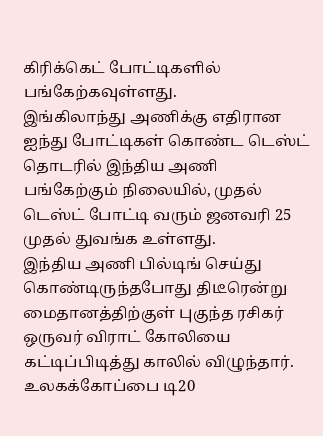கிரிக்கெட் போட்டிகளில் பங்கேற்கவுள்ளது.
இங்கிலாந்து அணிக்கு எதிரான ஐந்து போட்டிகள் கொண்ட டெஸ்ட் தொடரில் இந்திய அணி பங்கேற்கும் நிலையில், முதல் டெஸ்ட் போட்டி வரும் ஜனவரி 25 முதல் துவங்க உள்ளது.
இந்திய அணி பில்டிங் செய்து கொண்டிருந்தபோது திடீரென்று மைதானத்திற்குள் புகுந்த ரசிகர் ஒருவர் விராட் கோலியை கட்டிப்பிடித்து காலில் விழுந்தார்.
உலகக்கோப்பை டி20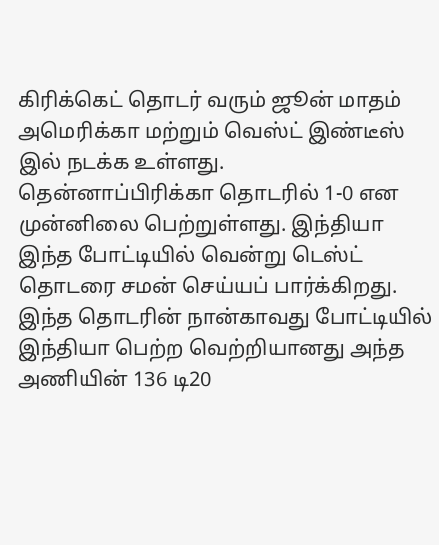கிரிக்கெட் தொடர் வரும் ஜூன் மாதம் அமெரிக்கா மற்றும் வெஸ்ட் இண்டீஸ் இல் நடக்க உள்ளது.
தென்னாப்பிரிக்கா தொடரில் 1-0 என முன்னிலை பெற்றுள்ளது. இந்தியா இந்த போட்டியில் வென்று டெஸ்ட் தொடரை சமன் செய்யப் பார்க்கிறது.
இந்த தொடரின் நான்காவது போட்டியில் இந்தியா பெற்ற வெற்றியானது அந்த அணியின் 136 டி20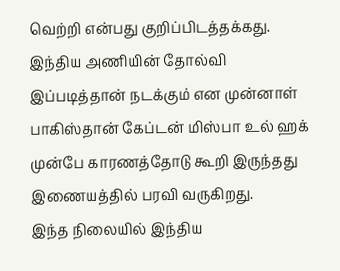வெற்றி என்பது குறிப்பிடத்தக்கது.
இந்திய அணியின் தோல்வி இப்படித்தான் நடக்கும் என முன்னாள் பாகிஸ்தான் கேப்டன் மிஸ்பா உல் ஹக் முன்பே காரணத்தோடு கூறி இருந்தது இணையத்தில் பரவி வருகிறது.
இந்த நிலையில் இந்திய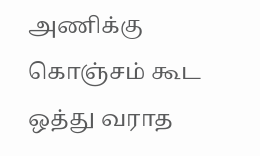அணிக்கு கொஞ்சம் கூட ஒத்து வராத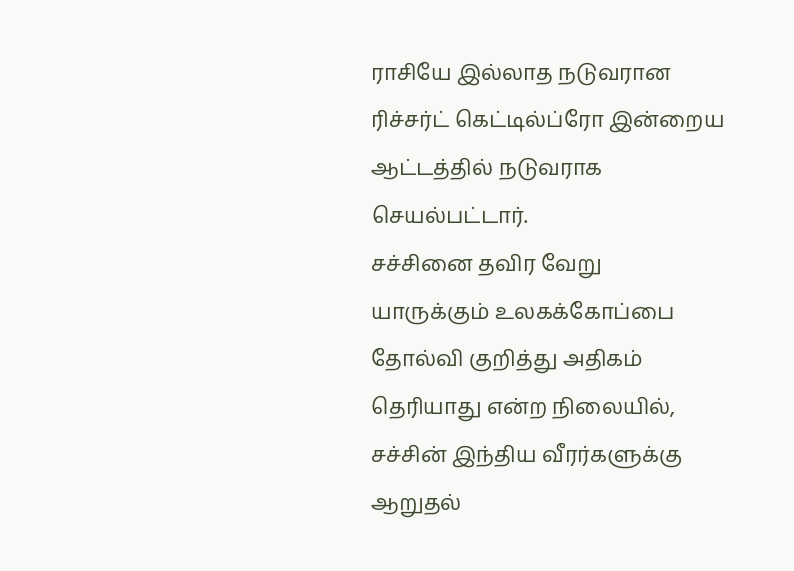ராசியே இல்லாத நடுவரான ரிச்சர்ட் கெட்டில்ப்ரோ இன்றைய ஆட்டத்தில் நடுவராக செயல்பட்டார்.
சச்சினை தவிர வேறு யாருக்கும் உலகக்கோப்பை தோல்வி குறித்து அதிகம் தெரியாது என்ற நிலையில், சச்சின் இந்திய வீரர்களுக்கு ஆறுதல்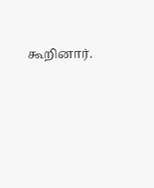கூறினார்.